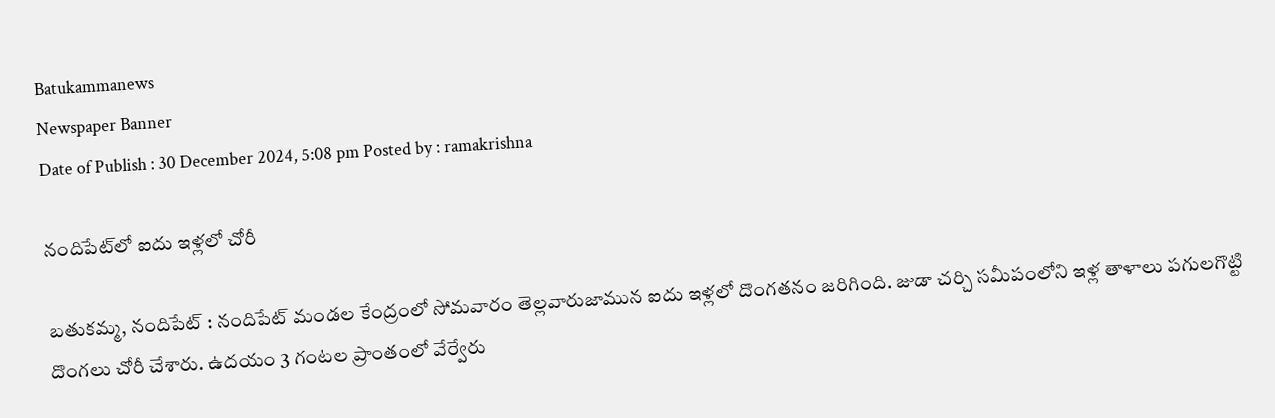Batukammanews
Newspaper Banner
Date of Publish : 30 December 2024, 5:08 pm Posted by : ramakrishna

నందిపేట్‌లో ఐదు ఇళ్లలో చోరీ

బతుకమ్మ, నందిపేట్ : నందిపేట్ మండల కేంద్రంలో సోమవారం తెల్లవారుజామున ఐదు ఇళ్లలో దొంగతనం జరిగింది. జుడా చర్చి సమీపంలోని ఇళ్ల తాళాలు పగులగొట్టి దొంగలు చోరీ చేశారు. ఉదయం 3 గంటల ప్రాంతంలో వేర్వేరు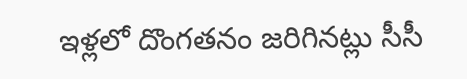ఇళ్లలో దొంగతనం జరిగినట్లు సీసీ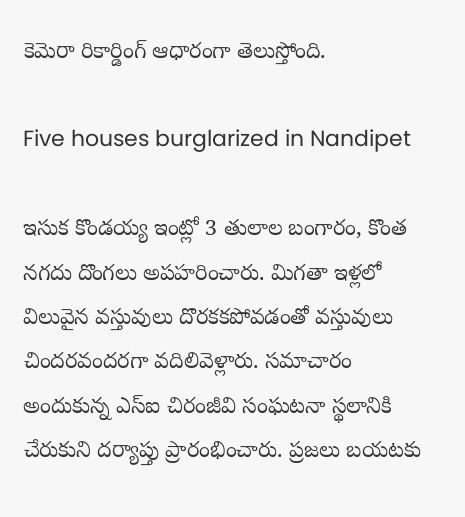కెమెరా రికార్డింగ్ ఆధారంగా తెలుస్తోంది.

Five houses burglarized in Nandipet

ఇసుక కొండయ్య ఇంట్లో 3 తులాల బంగారం, కొంత నగదు దొంగలు అపహరించారు. మిగతా ఇళ్లలో విలువైన వస్తువులు దొరకకపోవడంతో వస్తువులు చిందరవందరగా వదిలివెళ్లారు. సమాచారం అందుకున్న ఎస్‌ఐ చిరంజీవి సంఘటనా స్థలానికి చేరుకుని దర్యాప్తు ప్రారంభించారు. ప్రజలు బయటకు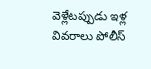వెళ్లేటప్పుడు ఇళ్ల వివరాలు పోలీస్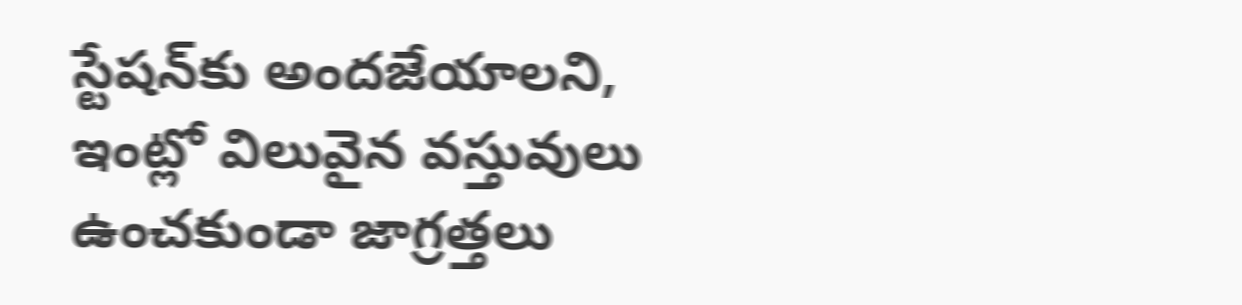స్టేషన్‌కు అందజేయాలని, ఇంట్లో విలువైన వస్తువులు ఉంచకుండా జాగ్రత్తలు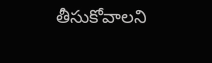తీసుకోవాలని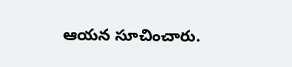ఆయన సూచించారు.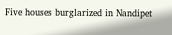Five houses burglarized in Nandipet